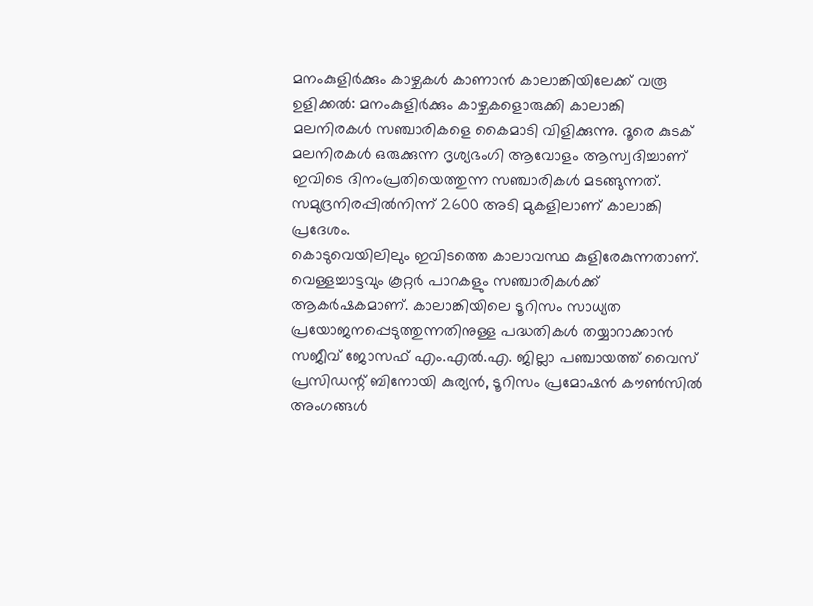മനംകുളിർക്കും കാഴ്ചകൾ കാണാൻ കാലാങ്കിയിലേക്ക് വരൂ
ഉളിക്കൽ: മനംകുളിർക്കും കാഴ്ചകളൊരുക്കി കാലാങ്കി മലനിരകൾ സഞ്ചാരികളെ കൈമാടി വിളിക്കുന്നു. ദൂരെ കുടക് മലനിരകൾ ഒരുക്കുന്ന ദൃശ്യഭംഗി ആവോളം ആസ്വദിച്ചാണ് ഇവിടെ ദിനംപ്രതിയെത്തുന്ന സഞ്ചാരികൾ മടങ്ങുന്നത്. സമുദ്രനിരപ്പിൽനിന്ന് 2600 അടി മുകളിലാണ് കാലാങ്കി പ്രദേശം.
കൊടുവെയിലിലും ഇവിടത്തെ കാലാവസ്ഥ കുളിരേകുന്നതാണ്. വെള്ളച്ചാട്ടവും കൂറ്റർ പാറകളും സഞ്ചാരികൾക്ക് ആകർഷകമാണ്. കാലാങ്കിയിലെ ടൂറിസം സാധ്യത പ്രയോജനപ്പെടുത്തുന്നതിനുള്ള പദ്ധതികൾ തയ്യാറാക്കാൻ സജീവ് ജോസഫ് എം.എൽ.എ. ജില്ലാ പഞ്ചായത്ത് വൈസ് പ്രസിഡന്റ് ബിനോയി കുര്യൻ, ടൂറിസം പ്രമോഷൻ കൗൺസിൽ അംഗങ്ങൾ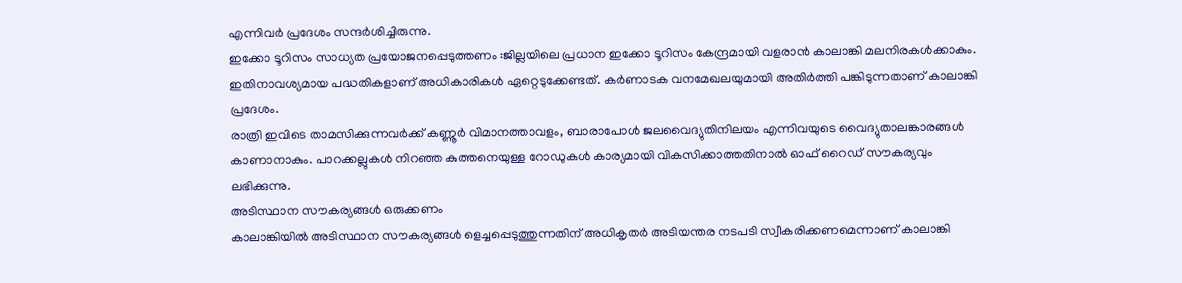എന്നിവർ പ്രദേശം സന്ദർശിച്ചിരുന്നു.
ഇക്കോ ടൂറിസം സാധ്യത പ്രയോജനപ്പെടുത്തണം :ജില്ലയിലെ പ്രധാന ഇക്കോ ടൂറിസം കേന്ദ്രമായി വളരാൻ കാലാങ്കി മലനിരകൾക്കാകും. ഇതിനാവശ്യമായ പദ്ധതികളാണ് അധികാരികൾ ഏറ്റെടുക്കേണ്ടത്. കർണാടക വനമേഖലയുമായി അതിർത്തി പങ്കിടുന്നതാണ് കാലാങ്കി പ്രദേശം.
രാത്രി ഇവിടെ താമസിക്കുന്നവർക്ക് കണ്ണൂർ വിമാനത്താവളം, ബാരാപോൾ ജലവൈദ്യുതിനിലയം എന്നിവയുടെ വൈദ്യുതാലങ്കാരങ്ങൾ കാണാനാകും. പാറക്കല്ലുകൾ നിറഞ്ഞ കുത്തനെയുള്ള റോഡുകൾ കാര്യമായി വികസിക്കാത്തതിനാൽ ഓഫ് റൈഡ് സൗകര്യവും ലഭിക്കുന്നു.
അടിസ്ഥാന സൗകര്യങ്ങൾ ഒരുക്കണം
കാലാങ്കിയിൽ അടിസ്ഥാന സൗകര്യങ്ങൾ ളെച്ചപ്പെടുത്തുന്നതിന് അധികൃതർ അടിയന്തര നടപടി സ്വീകരിക്കണമെന്നാണ് കാലാങ്കി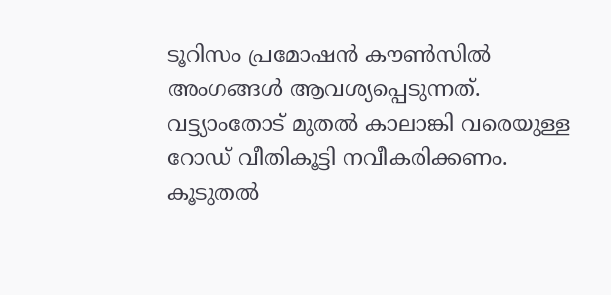ടൂറിസം പ്രമോഷൻ കൗൺസിൽ അംഗങ്ങൾ ആവശ്യപ്പെടുന്നത്.
വട്ട്യാംതോട് മുതൽ കാലാങ്കി വരെയുള്ള റോഡ് വീതികൂട്ടി നവീകരിക്കണം. കൂടുതൽ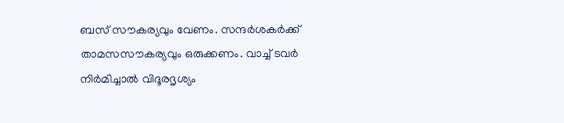ബസ് സൗകര്യവും വേണം. സന്ദർശകർക്ക് താമസസൗകര്യവും ഒരുക്കണം. വാച്ച് ടവർ നിർമിച്ചാൽ വിദൂരദൃശ്യം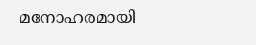മനോഹരമായി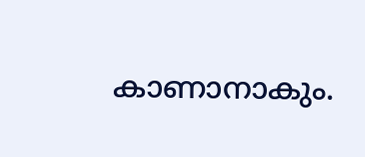കാണാനാകും.